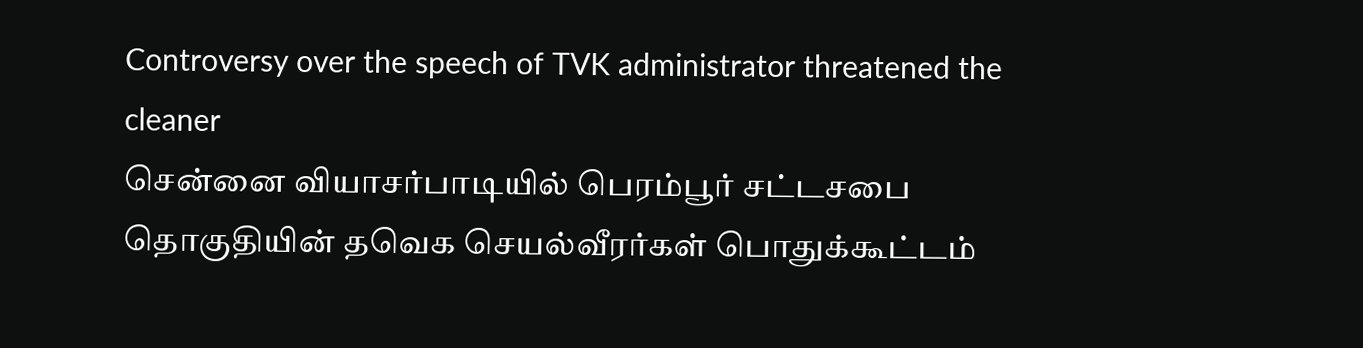Controversy over the speech of TVK administrator threatened the cleaner
சென்னை வியாசர்பாடியில் பெரம்பூர் சட்டசபை தொகுதியின் தவெக செயல்வீரர்கள் பொதுக்கூட்டம்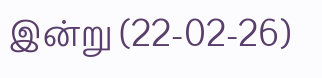இன்று (22-02-26)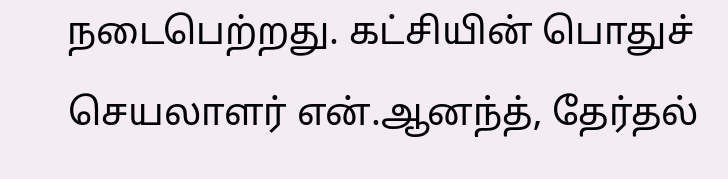நடைபெற்றது. கட்சியின் பொதுச் செயலாளர் என்.ஆனந்த், தேர்தல்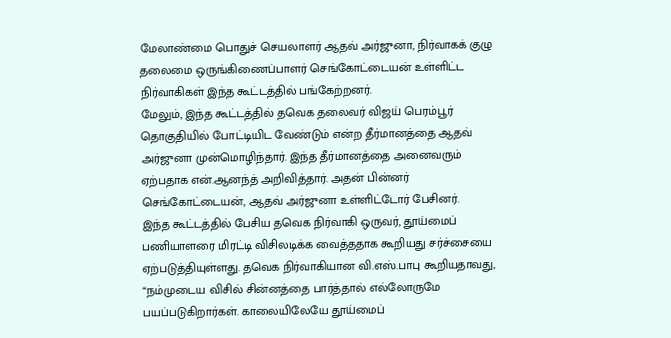மேலாண்மை பொதுச் செயலாளர் ஆதவ் அர்ஜுனா, நிர்வாகக் குழு தலைமை ஒருங்கிணைப்பாளர் செங்கோட்டையன் உள்ளிட்ட நிர்வாகிகள் இந்த கூட்டத்தில் பங்கேற்றனர்.
மேலும், இந்த கூட்டத்தில் தவெக தலைவர் விஜய் பெரம்பூர் தொகுதியில் போட்டியிட வேண்டும் என்ற தீர்மானத்தை ஆதவ் அர்ஜுனா முன்மொழிந்தார். இந்த தீர்மானத்தை அனைவரும் ஏற்பதாக என்.ஆனந்த் அறிவித்தார். அதன் பின்னர் செங்கோட்டையன், ஆதவ் அர்ஜுனா உள்ளிட்டோர் பேசினர்.
இந்த கூட்டத்தில் பேசிய தவெக நிர்வாகி ஒருவர், தூய்மைப் பணியாளரை மிரட்டி விசிலடிக்க வைத்ததாக கூறியது சர்ச்சையை ஏற்படுத்தியுள்ளது. தவெக நிர்வாகியான வி.எஸ்.பாபு கூறியதாவது, “நம்முடைய விசில் சின்னத்தை பார்த்தால் எல்லோருமே பயப்படுகிறார்கள். காலையிலேயே தூய்மைப்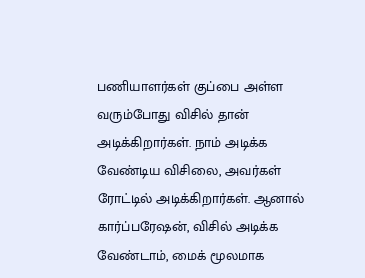பணியாளர்கள் குப்பை அள்ள வரும்போது விசில் தான் அடிக்கிறார்கள். நாம் அடிக்க வேண்டிய விசிலை, அவர்கள் ரோட்டில் அடிக்கிறார்கள். ஆனால் கார்ப்பரேஷன், விசில் அடிக்க வேண்டாம், மைக் மூலமாக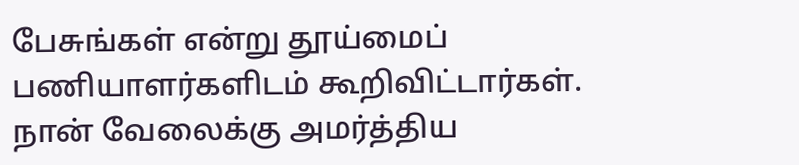பேசுங்கள் என்று தூய்மைப் பணியாளர்களிடம் கூறிவிட்டார்கள்.
நான் வேலைக்கு அமர்த்திய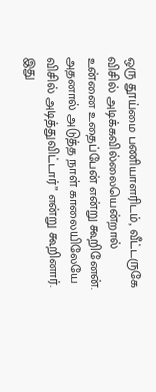ஒரு தூய்மை பணியாளரிடம், வீட்டருகே விசில் அடிக்கவில்லையென்றால் உன்னை உதைப்பேன் என்று கூறினேன். அதனால் அடுத்த நாள் காலையிலேயே விசில் அடித்துவிட்டார்” என்று கூறினார். இது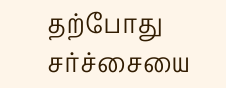தற்போது சர்ச்சையை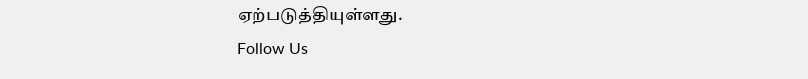ஏற்படுத்தியுள்ளது.
Follow Us